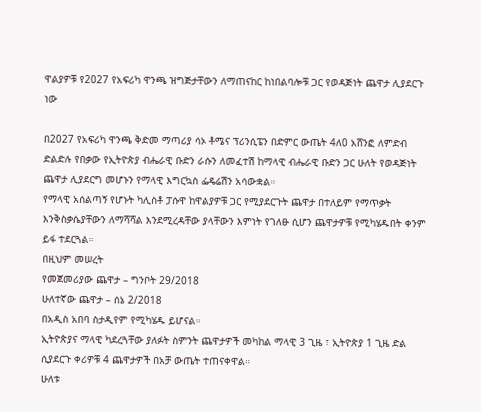ዋልያዎቹ የ2027 የአፍሪካ ዋንጫ ዝግጅታቸውን ለማጠናከር ከነበልባሎቹ ጋር የወዳጅነት ጨዋታ ሊያደርጉ ነው

በ2027 የአፍሪካ ዋንጫ ቅድመ ማጣሪያ ሳኦ ቶሜና ፕሪንሲፔን በድምር ውጤት 4ለ0 አሸንፎ ለምድብ ድልድሉ የበቃው የኢትዮጵያ ብሔራዊ ቡድን ራሱን ለመፈተሽ ከማላዊ ብሔራዊ ቡድን ጋር ሁለት የወዳጅነት ጨዋታ ሊያደርግ መሆኑን የማላዊ እግርኳስ ፌዴሬሽን አሳውቋል።
የማላዊ አሰልጣኝ የሆኑት ካሊስቶ ፓሱዋ ከዋልያዎቹ ጋር የሚያደርጉት ጨዋታ በተለይም የማጥቃት እንቅስቃሴያቸውን ለማሻሻል እንደሚረዳቸው ያላቸውን እምነት የገለፁ ሲሆን ጨዋታዎቹ የሚካሄዱበት ቀንም ይፋ ተደርጓል።
በዚህም መሠረት
የመጀመሪያው ጨዋታ – ግንቦት 29/2018
ሁለተኛው ጨዋታ – ሰኔ 2/2018
በአዲስ አበባ ስታዲየም የሚካሄዱ ይሆናል።
ኢትዮጵያና ማላዊ ካደረጓቸው ያለፉት ስምንት ጨዋታዎች መካከል ማላዊ 3 ጊዜ ፣ ኢትዮጵያ 1 ጊዜ ድል ሲያደርጉ ቀሪዎቹ 4 ጨዋታዎች በአቻ ውጤት ተጠናቀዋል።
ሁለቱ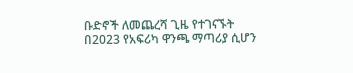ቡድኖች ለመጨረሻ ጊዜ የተገናኙት በ2023 የአፍሪካ ዋንጫ ማጣሪያ ሲሆን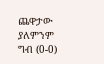ጨዋታው ያለምንም ግብ (0-0)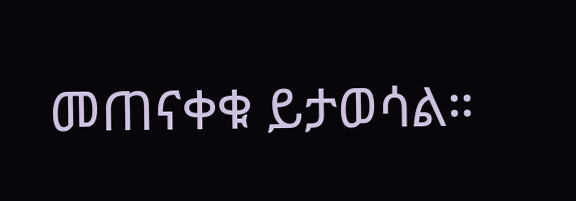መጠናቀቁ ይታወሳል።